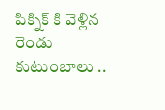పిక్నిక్ కి వెళ్లిన రెండు కుటుంబాలు ..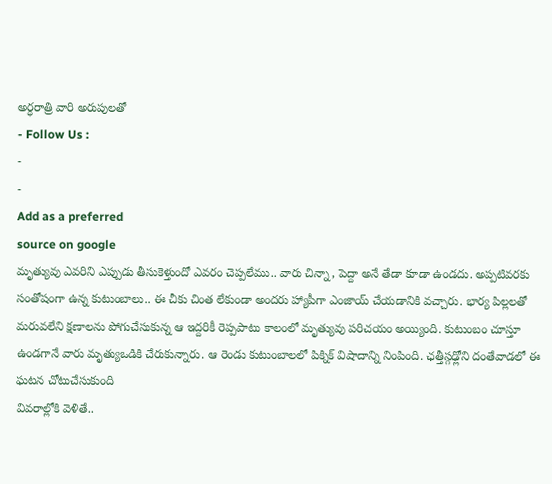అర్ధరాత్రి వారి అరుపులతో
- Follow Us :
-
-
Add as a preferred
source on google
మృత్యువు ఎవరిని ఎప్పుడు తీసుకెళ్తుందో ఎవరం చెప్పలేము.. వారు చిన్నా, పెద్దా అనే తేడా కూడా ఉండదు. అప్పటివరకు సంతోషంగా ఉన్న కుటుంబాలు.. ఈ చీకు చింత లేకుండా అందరు హ్యాపీగా ఎంజాయ్ చేయడానికి వచ్చారు. భార్య పిల్లలతో మరువలేని క్షణాలను పోగుచేసుకున్న ఆ ఇద్దరికీ రెప్పపాటు కాలంలో మృత్యువు పరిచయం అయ్యింది. కుటుంబం చూస్తూ ఉండగానే వారు మృత్యుఒడికి చేరుకున్నారు. ఆ రెండు కుటుంబాలలో పిక్నిక్ విషాదాన్ని నింపింది. ఛత్తీస్గఢ్లోని దంతేవాడలో ఈ ఘటన చోటుచేసుకుంది
వివరాల్లోకి వెళితే..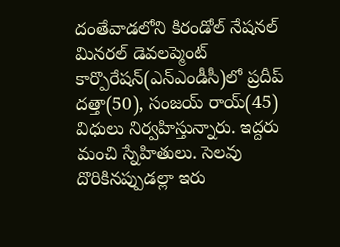దంతేవాడలోని కిరండోల్ నేషనల్ మినరల్ డెవలప్మెంట్ కార్పొరేషన్(ఎన్ఎండీసీ)లో ప్రదీప్ దత్తా(50), సంజయ్ రాయ్(45) విధులు నిర్వహిస్తున్నారు. ఇద్దరు మంచి స్నేహితులు. సెలవు దొరికినప్పుడల్లా ఇరు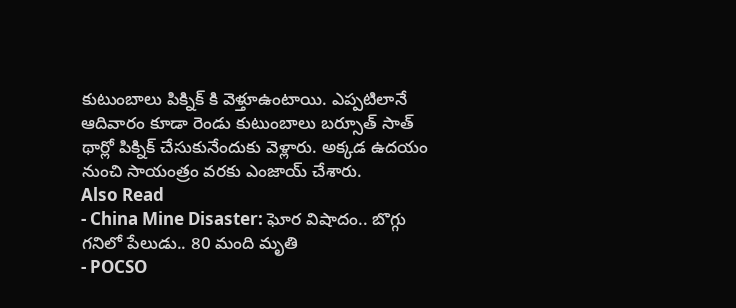కుటుంబాలు పిక్నిక్ కి వెళ్తూఉంటాయి. ఎప్పటిలానే ఆదివారం కూడా రెండు కుటుంబాలు బర్సూత్ సాత్ థార్లో పిక్నిక్ చేసుకునేందుకు వెళ్లారు. అక్కడ ఉదయం నుంచి సాయంత్రం వరకు ఎంజాయ్ చేశారు.
Also Read
- China Mine Disaster: ఘోర విషాదం.. బొగ్గు గనిలో పేలుడు.. 80 మంది మృతి
- POCSO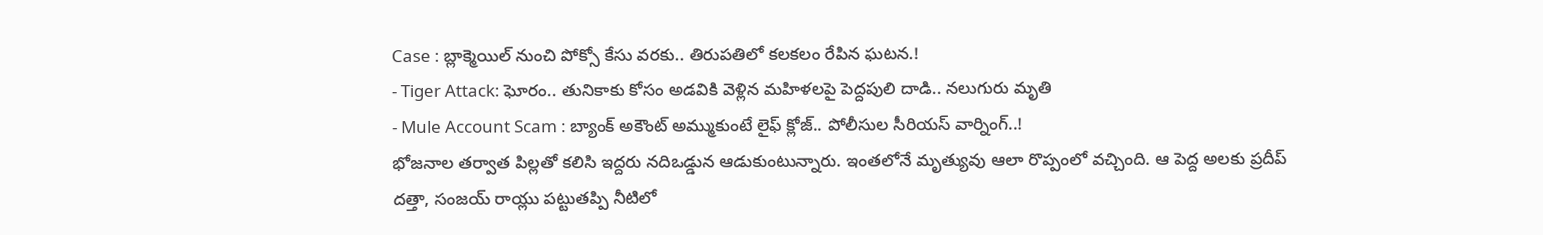Case : బ్లాక్మెయిల్ నుంచి పోక్సో కేసు వరకు.. తిరుపతిలో కలకలం రేపిన ఘటన.!
- Tiger Attack: ఘోరం.. తునికాకు కోసం అడవికి వెళ్లిన మహిళలపై పెద్దపులి దాడి.. నలుగురు మృతి
- Mule Account Scam : బ్యాంక్ అకౌంట్ అమ్ముకుంటే లైఫ్ క్లోజ్.. పోలీసుల సీరియస్ వార్నింగ్..!
భోజనాల తర్వాత పిల్లతో కలిసి ఇద్దరు నదిఒడ్డున ఆడుకుంటున్నారు. ఇంతలోనే మృత్యువు ఆలా రొప్పంలో వచ్చింది. ఆ పెద్ద అలకు ప్రదీప్ దత్తా, సంజయ్ రాయ్లు పట్టుతప్పి నీటిలో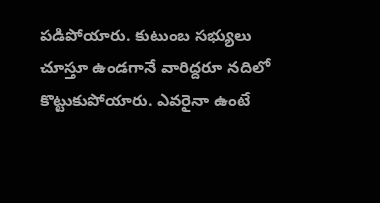పడిపోయారు. కుటుంబ సభ్యులు చూస్తూ ఉండగానే వారిద్దరూ నదిలో కొట్టుకుపోయారు. ఎవరైనా ఉంటే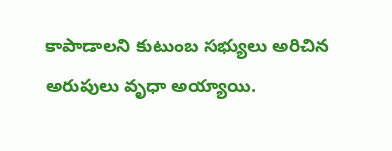కాపాడాలని కుటుంబ సభ్యులు అరిచిన అరుపులు వృధా అయ్యాయి.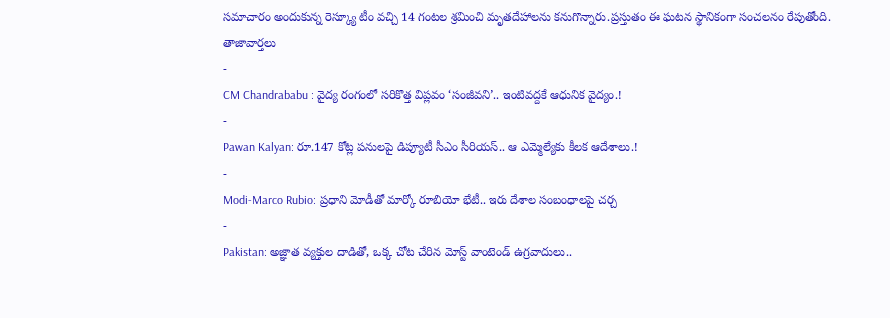సమాచారం అందుకున్న రెస్క్యూ టీం వచ్చి 14 గంటల శ్రమించి మృతదేహాలను కనుగొన్నారు.ప్రస్తుతం ఈ ఘటన స్థానికంగా సంచలనం రేపుతోంది.
తాజావార్తలు
-
CM Chandrababu : వైద్య రంగంలో సరికొత్త విప్లవం ‘సంజీవని’.. ఇంటివద్దకే ఆధునిక వైద్యం.!
-
Pawan Kalyan: రూ.147 కోట్ల పనులపై డిప్యూటీ సీఎం సీరియస్.. ఆ ఎమ్మెల్యేకు కీలక ఆదేశాలు.!
-
Modi-Marco Rubio: ప్రధాని మోడీతో మార్కో రూబియో భేటీ.. ఇరు దేశాల సంబంధాలపై చర్చ
-
Pakistan: అజ్ఞాత వ్యక్తుల దాడితో, ఒక్క చోట చేరిన మోస్ట్ వాంటెండ్ ఉగ్రవాదులు..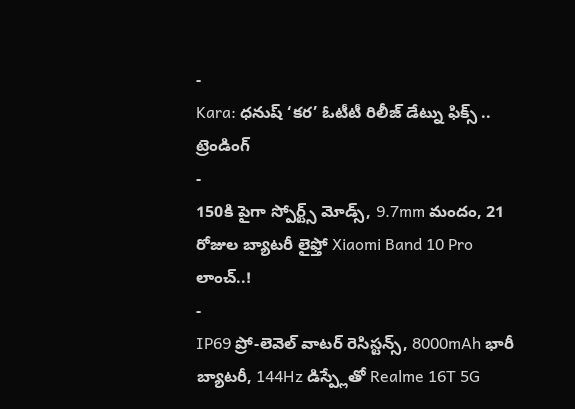-
Kara: ధనుష్ ‘కర’ ఓటీటీ రిలీజ్ డేట్ను ఫిక్స్ ..
ట్రెండింగ్
-
150కి పైగా స్పోర్ట్స్ మోడ్స్, 9.7mm మందం, 21 రోజుల బ్యాటరీ లైఫ్తో Xiaomi Band 10 Pro లాంచ్..!
-
IP69 ప్రో-లెవెల్ వాటర్ రెసిస్టన్స్, 8000mAh భారీ బ్యాటరీ, 144Hz డిస్ప్లేతో Realme 16T 5G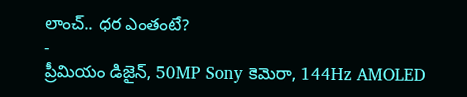లాంచ్.. ధర ఎంతంటే?
-
ప్రీమియం డిజైన్, 50MP Sony కెమెరా, 144Hz AMOLED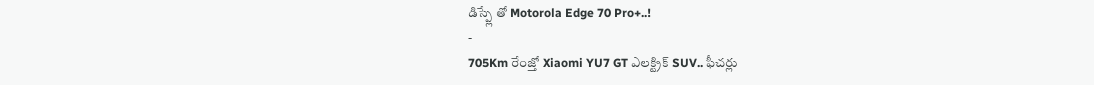డిస్ప్లే తో Motorola Edge 70 Pro+..!
-
705Km రేంజ్తో Xiaomi YU7 GT ఎలక్ట్రిక్ SUV.. ఫీచర్లు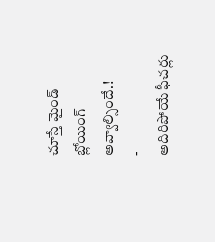చూస్తే మైండ్ బ్లోయింగ్ అవ్వాల్సిందే.!
-
అదిరిపోయే ఫీచర్లు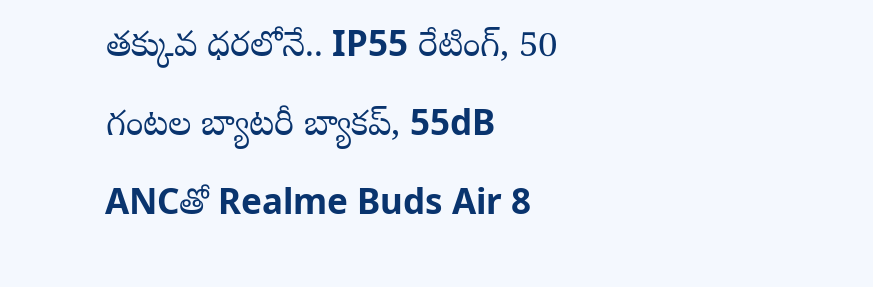తక్కువ ధరలోనే.. IP55 రేటింగ్, 50 గంటల బ్యాటరీ బ్యాకప్, 55dB ANCతో Realme Buds Air 8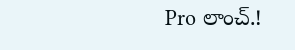Pro లాంచ్.!